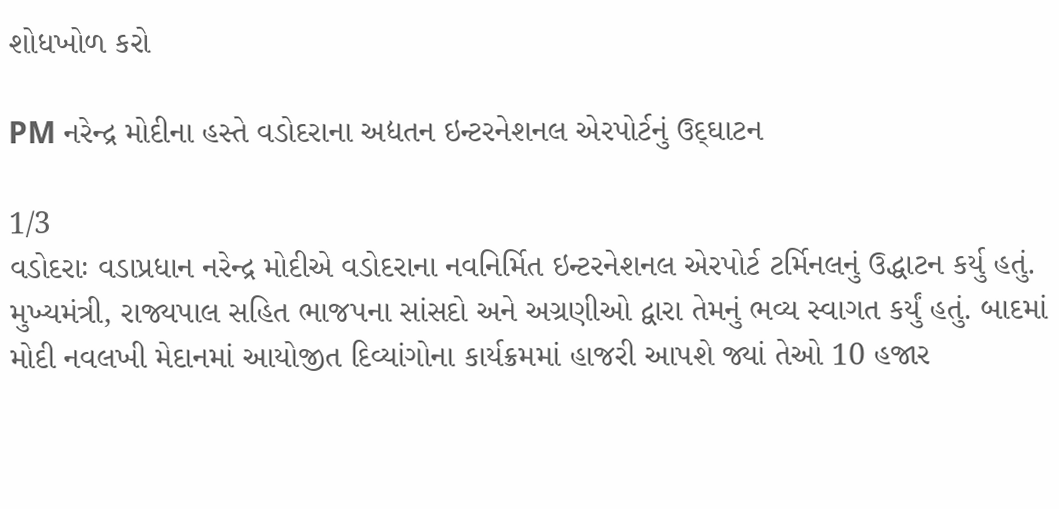શોધખોળ કરો

PM નરેન્દ્ર મોદીના હસ્તે વડોદરાના અદ્યતન ઇન્ટરનેશનલ એરપોર્ટનું ઉદ્‌ઘાટન

1/3
વડોદરાઃ વડાપ્રધાન નરેન્દ્ર મોદીએ વડોદરાના નવનિર્મિત ઇન્ટરનેશનલ એરપોર્ટ ટર્મિનલનું ઉદ્ધાટન કર્યુ હતું. મુખ્યમંત્રી, રાજ્યપાલ સહિત ભાજપના સાંસદો અને અગ્રણીઓ દ્વારા તેમનું ભવ્ય સ્વાગત કર્યું હતું. બાદમાં મોદી નવલખી મેદાનમાં આયોજીત દિવ્યાંગોના કાર્યક્રમમાં હાજરી આપશે જ્યાં તેઓ 10 હજાર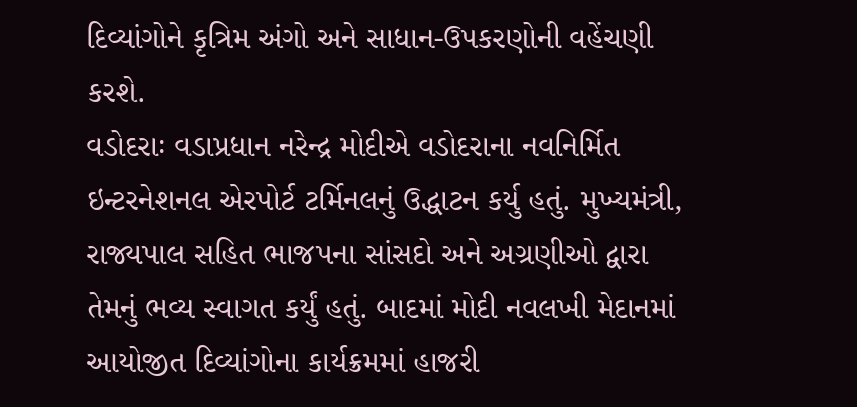દિવ્યાંગોને કૃત્રિમ અંગો અને સાધાન-ઉપકરણોની વહેંચણી કરશે.
વડોદરાઃ વડાપ્રધાન નરેન્દ્ર મોદીએ વડોદરાના નવનિર્મિત ઇન્ટરનેશનલ એરપોર્ટ ટર્મિનલનું ઉદ્ધાટન કર્યુ હતું. મુખ્યમંત્રી, રાજ્યપાલ સહિત ભાજપના સાંસદો અને અગ્રણીઓ દ્વારા તેમનું ભવ્ય સ્વાગત કર્યું હતું. બાદમાં મોદી નવલખી મેદાનમાં આયોજીત દિવ્યાંગોના કાર્યક્રમમાં હાજરી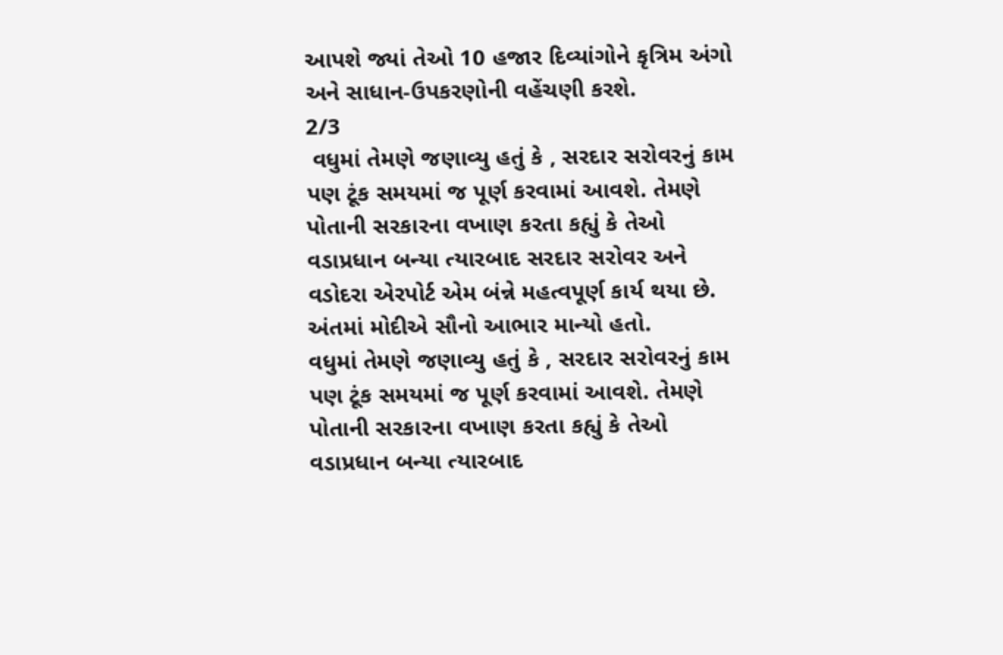આપશે જ્યાં તેઓ 10 હજાર દિવ્યાંગોને કૃત્રિમ અંગો અને સાધાન-ઉપકરણોની વહેંચણી કરશે.
2/3
 વધુમાં તેમણે જણાવ્યુ હતું કે , સરદાર સરોવરનું કામ પણ ટૂંક સમયમાં જ પૂર્ણ કરવામાં આવશે. તેમણે પોતાની સરકારના વખાણ કરતા કહ્યું કે તેઓ વડાપ્રધાન બન્યા ત્યારબાદ સરદાર સરોવર અને વડોદરા એરપોર્ટ એમ બંન્ને મહત્વપૂર્ણ કાર્ય થયા છે. અંતમાં મોદીએ સૌનો આભાર માન્યો હતો.
વધુમાં તેમણે જણાવ્યુ હતું કે , સરદાર સરોવરનું કામ પણ ટૂંક સમયમાં જ પૂર્ણ કરવામાં આવશે. તેમણે પોતાની સરકારના વખાણ કરતા કહ્યું કે તેઓ વડાપ્રધાન બન્યા ત્યારબાદ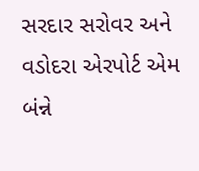સરદાર સરોવર અને વડોદરા એરપોર્ટ એમ બંન્ને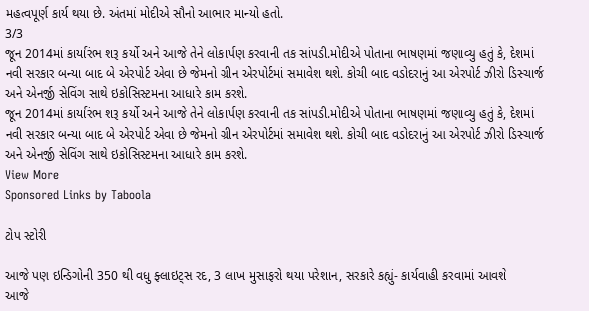મહત્વપૂર્ણ કાર્ય થયા છે. અંતમાં મોદીએ સૌનો આભાર માન્યો હતો.
3/3
જૂન 2014માં કાર્યારંભ શરૂ કર્યો અને આજે તેને લોકાર્પણ કરવાની તક સાંપડી.મોદીએ પોતાના ભાષણમાં જણાવ્યુ હતું કે, દેશમાં નવી સરકાર બન્યા બાદ બે એરપોર્ટ એવા છે જેમનો ગ્રીન એરપોર્ટમાં સમાવેશ થશે. કોચી બાદ વડોદરાનું આ એરપોર્ટ ઝીરો ડિસ્ચાર્જ અને એનર્જી સેવિંગ સાથે ઇકોસિસ્ટમના આધારે કામ કરશે.
જૂન 2014માં કાર્યારંભ શરૂ કર્યો અને આજે તેને લોકાર્પણ કરવાની તક સાંપડી.મોદીએ પોતાના ભાષણમાં જણાવ્યુ હતું કે, દેશમાં નવી સરકાર બન્યા બાદ બે એરપોર્ટ એવા છે જેમનો ગ્રીન એરપોર્ટમાં સમાવેશ થશે. કોચી બાદ વડોદરાનું આ એરપોર્ટ ઝીરો ડિસ્ચાર્જ અને એનર્જી સેવિંગ સાથે ઇકોસિસ્ટમના આધારે કામ કરશે.
View More
Sponsored Links by Taboola

ટોપ સ્ટોરી

આજે પણ ઇન્ડિગોની 350 થી વધુ ફ્લાઇટ્સ રદ, 3 લાખ મુસાફરો થયા પરેશાન, સરકારે કહ્યું- કાર્યવાહી કરવામાં આવશે
આજે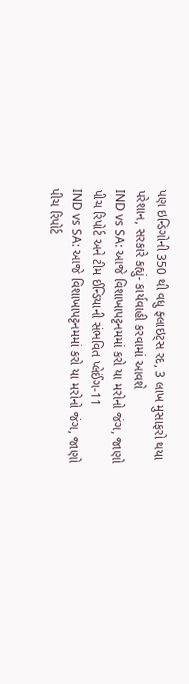પણ ઇન્ડિગોની 350 થી વધુ ફ્લાઇટ્સ રદ, 3 લાખ મુસાફરો થયા પરેશાન, સરકારે કહ્યું- કાર્યવાહી કરવામાં આવશે
IND vs SA: આજે વિશાખાપટ્ટનમમાં કરો યા મરોનો જંગ, જાણો પીચ રિપોર્ટ અને ટીમ ઈન્ડિયાની સંભવિત પ્લેઈંગ-11
IND vs SA: આજે વિશાખાપટ્ટનમમાં કરો યા મરોનો જંગ, જાણો પીચ રિપોર્ટ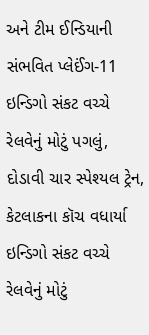અને ટીમ ઈન્ડિયાની સંભવિત પ્લેઈંગ-11
ઇન્ડિગો સંકટ વચ્ચે રેલવેનું મોટું પગલું, દોડાવી ચાર સ્પેશ્યલ ટ્રેન, કેટલાકના કૉચ વધાર્યા
ઇન્ડિગો સંકટ વચ્ચે રેલવેનું મોટું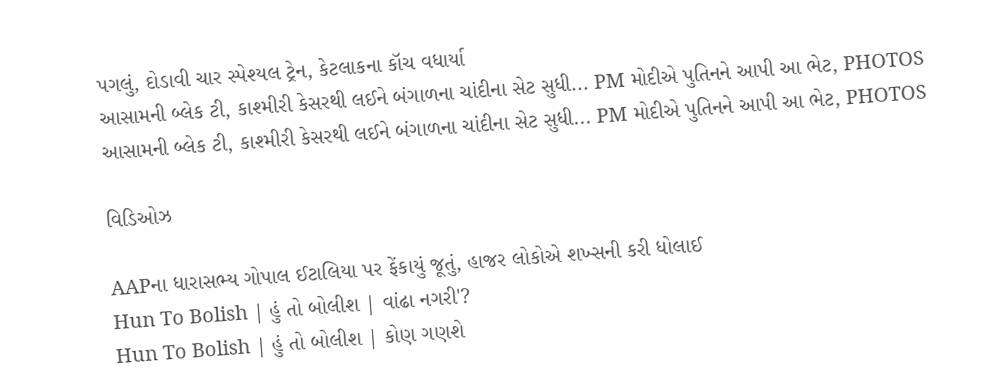પગલું, દોડાવી ચાર સ્પેશ્યલ ટ્રેન, કેટલાકના કૉચ વધાર્યા
આસામની બ્લેક ટી, કાશ્મીરી કેસરથી લઈને બંગાળના ચાંદીના સેટ સુધી... PM મોદીએ પુતિનને આપી આ ભેટ, PHOTOS
આસામની બ્લેક ટી, કાશ્મીરી કેસરથી લઈને બંગાળના ચાંદીના સેટ સુધી... PM મોદીએ પુતિનને આપી આ ભેટ, PHOTOS

વિડિઓઝ

AAPના ધારાસભ્ય ગોપાલ ઈટાલિયા પર ફેંકાયું જૂતું, હાજર લોકોએ શખ્સની કરી ધોલાઈ
Hun To Bolish | હું તો બોલીશ | વાંઢા નગરી'?
Hun To Bolish | હું તો બોલીશ | કોણ ગણશે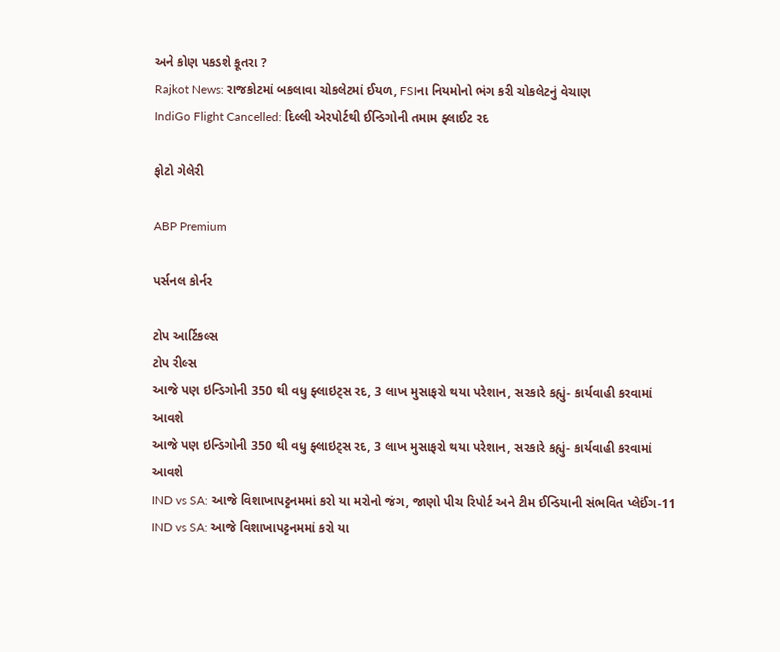અને કોણ પકડશે કૂતરા ?
Rajkot News: રાજકોટમાં બકલાવા ચોકલેટમાં ઈયળ, FSIના નિયમોનો ભંગ કરી ચોકલેટનું વેચાણ
IndiGo Flight Cancelled: દિલ્લી એરપોર્ટથી ઈન્ડિગોની તમામ ફ્લાઈટ રદ

ફોટો ગેલેરી

ABP Premium

પર્સનલ કોર્નર

ટોપ આર્ટિકલ્સ
ટોપ રીલ્સ
આજે પણ ઇન્ડિગોની 350 થી વધુ ફ્લાઇટ્સ રદ, 3 લાખ મુસાફરો થયા પરેશાન, સરકારે કહ્યું- કાર્યવાહી કરવામાં આવશે
આજે પણ ઇન્ડિગોની 350 થી વધુ ફ્લાઇટ્સ રદ, 3 લાખ મુસાફરો થયા પરેશાન, સરકારે કહ્યું- કાર્યવાહી કરવામાં આવશે
IND vs SA: આજે વિશાખાપટ્ટનમમાં કરો યા મરોનો જંગ, જાણો પીચ રિપોર્ટ અને ટીમ ઈન્ડિયાની સંભવિત પ્લેઈંગ-11
IND vs SA: આજે વિશાખાપટ્ટનમમાં કરો યા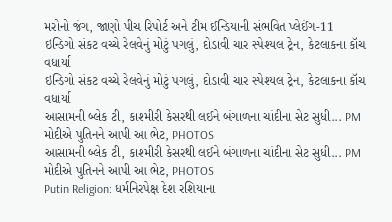મરોનો જંગ, જાણો પીચ રિપોર્ટ અને ટીમ ઈન્ડિયાની સંભવિત પ્લેઈંગ-11
ઇન્ડિગો સંકટ વચ્ચે રેલવેનું મોટું પગલું, દોડાવી ચાર સ્પેશ્યલ ટ્રેન, કેટલાકના કૉચ વધાર્યા
ઇન્ડિગો સંકટ વચ્ચે રેલવેનું મોટું પગલું, દોડાવી ચાર સ્પેશ્યલ ટ્રેન, કેટલાકના કૉચ વધાર્યા
આસામની બ્લેક ટી, કાશ્મીરી કેસરથી લઈને બંગાળના ચાંદીના સેટ સુધી... PM મોદીએ પુતિનને આપી આ ભેટ, PHOTOS
આસામની બ્લેક ટી, કાશ્મીરી કેસરથી લઈને બંગાળના ચાંદીના સેટ સુધી... PM મોદીએ પુતિનને આપી આ ભેટ, PHOTOS
Putin Religion: ધર્મનિરપેક્ષ દેશ રશિયાના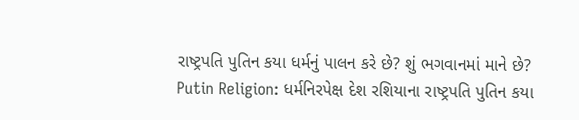રાષ્ટ્રપતિ પુતિન કયા ધર્મનું પાલન કરે છે? શું ભગવાનમાં માને છે?
Putin Religion: ધર્મનિરપેક્ષ દેશ રશિયાના રાષ્ટ્રપતિ પુતિન કયા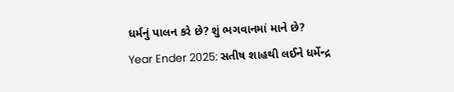ધર્મનું પાલન કરે છે? શું ભગવાનમાં માને છે?
Year Ender 2025: સતીષ શાહથી લઈને ધર્મેન્દ્ર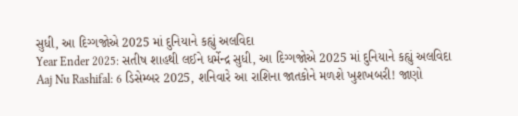સુધી, આ દિગ્ગજોએ 2025 માં દુનિયાને કહ્યું અલવિદા
Year Ender 2025: સતીષ શાહથી લઈને ધર્મેન્દ્ર સુધી, આ દિગ્ગજોએ 2025 માં દુનિયાને કહ્યું અલવિદા
Aaj Nu Rashifal: 6 ડિસેમ્બર 2025, શનિવારે આ રાશિના જાતકોને મળશે ખુશખબરી! જાણો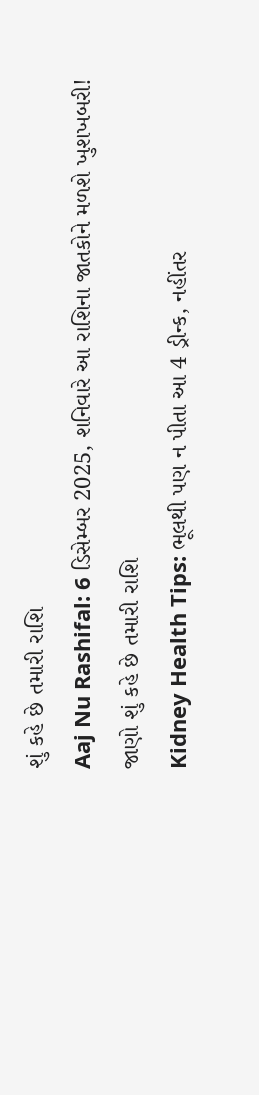શું કહે છે તમારી રાશિ
Aaj Nu Rashifal: 6 ડિસેમ્બર 2025, શનિવારે આ રાશિના જાતકોને મળશે ખુશખબરી! જાણો શું કહે છે તમારી રાશિ
Kidney Health Tips: ભૂલથી પણ ન પીતા આ 4 ડ્રીન્ક, નહીંતર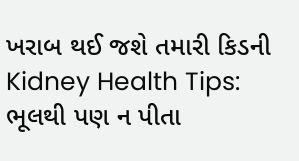ખરાબ થઈ જશે તમારી કિડની
Kidney Health Tips: ભૂલથી પણ ન પીતા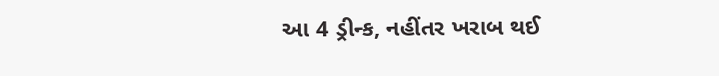આ 4 ડ્રીન્ક, નહીંતર ખરાબ થઈ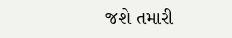જશે તમારી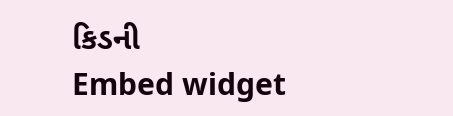કિડની
Embed widget